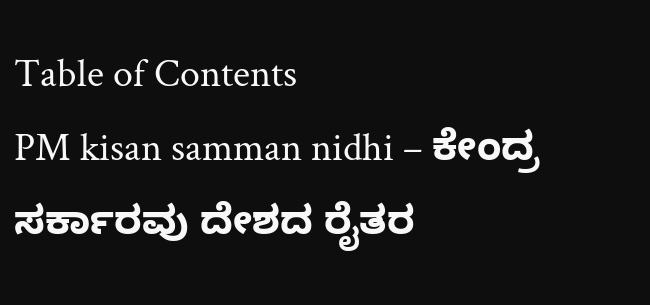Table of Contents
PM kisan samman nidhi – ಕೇಂದ್ರ ಸರ್ಕಾರವು ದೇಶದ ರೈತರ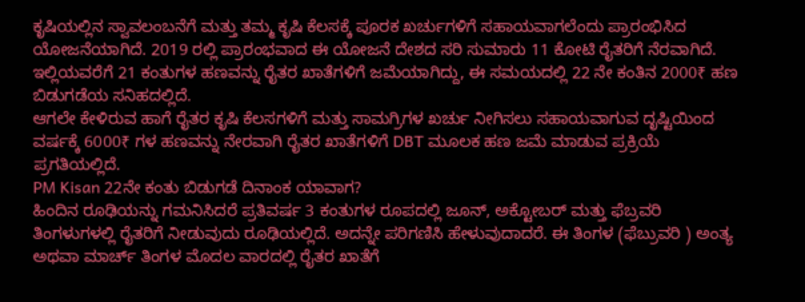ಕೃಷಿಯಲ್ಲಿನ ಸ್ವಾವಲಂಬನೆಗೆ ಮತ್ತು ತಮ್ಮ ಕೃಷಿ ಕೆಲಸಕ್ಕೆ ಪೂರಕ ಖರ್ಚುಗಳಿಗೆ ಸಹಾಯವಾಗಲೆಂದು ಪ್ರಾರಂಭಿಸಿದ ಯೋಜನೆಯಾಗಿದೆ. 2019 ರಲ್ಲಿ ಪ್ರಾರಂಭವಾದ ಈ ಯೋಜನೆ ದೇಶದ ಸರಿ ಸುಮಾರು 11 ಕೋಟಿ ರೈತರಿಗೆ ನೆರವಾಗಿದೆ. ಇಲ್ಲಿಯವರೆಗೆ 21 ಕಂತುಗಳ ಹಣವನ್ನು ರೈತರ ಖಾತೆಗಳಿಗೆ ಜಮೆಯಾಗಿದ್ದು, ಈ ಸಮಯದಲ್ಲಿ 22 ನೇ ಕಂತಿನ 2000₹ ಹಣ ಬಿಡುಗಡೆಯ ಸನಿಹದಲ್ಲಿದೆ.
ಆಗಲೇ ಕೇಳಿರುವ ಹಾಗೆ ರೈತರ ಕೃಷಿ ಕೆಲಸಗಳಿಗೆ ಮತ್ತು ಸಾಮಗ್ರಿಗಳ ಖರ್ಚು ನೀಗಿಸಲು ಸಹಾಯವಾಗುವ ದೃಷ್ಟಿಯಿಂದ ವರ್ಷಕ್ಕೆ 6000₹ ಗಳ ಹಣವನ್ನು ನೇರವಾಗಿ ರೈತರ ಖಾತೆಗಳಿಗೆ DBT ಮೂಲಕ ಹಣ ಜಮೆ ಮಾಡುವ ಪ್ರಕ್ರಿಯೆ ಪ್ರಗತಿಯಲ್ಲಿದೆ.
PM Kisan 22ನೇ ಕಂತು ಬಿಡುಗಡೆ ದಿನಾಂಕ ಯಾವಾಗ?
ಹಿಂದಿನ ರೂಢಿಯನ್ನು ಗಮನಿಸಿದರೆ ಪ್ರತಿವರ್ಷ 3 ಕಂತುಗಳ ರೂಪದಲ್ಲಿ ಜೂನ್, ಅಕ್ಟೋಬರ್ ಮತ್ತು ಫೆಬ್ರವರಿ ತಿಂಗಳುಗಳಲ್ಲಿ ರೈತರಿಗೆ ನೀಡುವುದು ರೂಢಿಯಲ್ಲಿದೆ. ಅದನ್ನೇ ಪರಿಗಣಿಸಿ ಹೇಳುವುದಾದರೆ. ಈ ತಿಂಗಳ (ಫೆಬ್ರುವರಿ ) ಅಂತ್ಯ ಅಥವಾ ಮಾರ್ಚ್ ತಿಂಗಳ ಮೊದಲ ವಾರದಲ್ಲಿ ರೈತರ ಖಾತೆಗೆ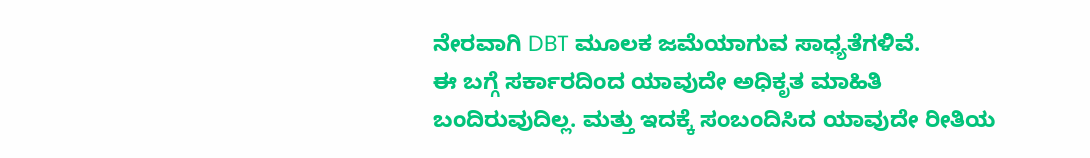ನೇರವಾಗಿ DBT ಮೂಲಕ ಜಮೆಯಾಗುವ ಸಾಧ್ಯತೆಗಳಿವೆ.
ಈ ಬಗ್ಗೆ ಸರ್ಕಾರದಿಂದ ಯಾವುದೇ ಅಧಿಕೃತ ಮಾಹಿತಿ ಬಂದಿರುವುದಿಲ್ಲ. ಮತ್ತು ಇದಕ್ಕೆ ಸಂಬಂದಿಸಿದ ಯಾವುದೇ ರೀತಿಯ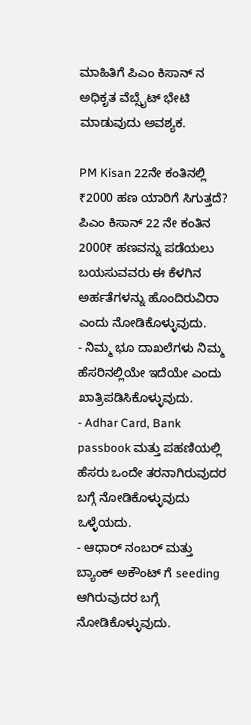ಮಾಹಿತಿಗೆ ಪಿಎಂ ಕಿಸಾನ್ ನ ಅಧಿಕೃತ ವೆಬ್ಸೈಟ್ ಭೇಟಿ ಮಾಡುವುದು ಅವಶ್ಯಕ.

PM Kisan 22ನೇ ಕಂತಿನಲ್ಲಿ ₹2000 ಹಣ ಯಾರಿಗೆ ಸಿಗುತ್ತದೆ?
ಪಿಎಂ ಕಿಸಾನ್ 22 ನೇ ಕಂತಿನ 2000₹ ಹಣವನ್ನು ಪಡೆಯಲು ಬಯಸುವವರು ಈ ಕೆಳಗಿನ ಅರ್ಹತೆಗಳನ್ನು ಹೊಂದಿರುವಿರಾ ಎಂದು ನೋಡಿಕೊಳ್ಳುವುದು.
- ನಿಮ್ಮ ಭೂ ದಾಖಲೆಗಳು ನಿಮ್ಮ ಹೆಸರಿನಲ್ಲಿಯೇ ಇದೆಯೇ ಎಂದು ಖಾತ್ರಿಪಡಿಸಿಕೊಳ್ಳುವುದು.
- Adhar Card, Bank passbook ಮತ್ತು ಪಹಣಿಯಲ್ಲಿ ಹೆಸರು ಒಂದೇ ತರನಾಗಿರುವುದರ ಬಗ್ಗೆ ನೋಡಿಕೊಳ್ಳುವುದು ಒಳ್ಳೆಯದು.
- ಆಧಾರ್ ನಂಬರ್ ಮತ್ತು ಬ್ಯಾಂಕ್ ಅಕೌಂಟ್ ಗೆ seeding ಆಗಿರುವುದರ ಬಗ್ಗೆ ನೋಡಿಕೊಳ್ಳುವುದು.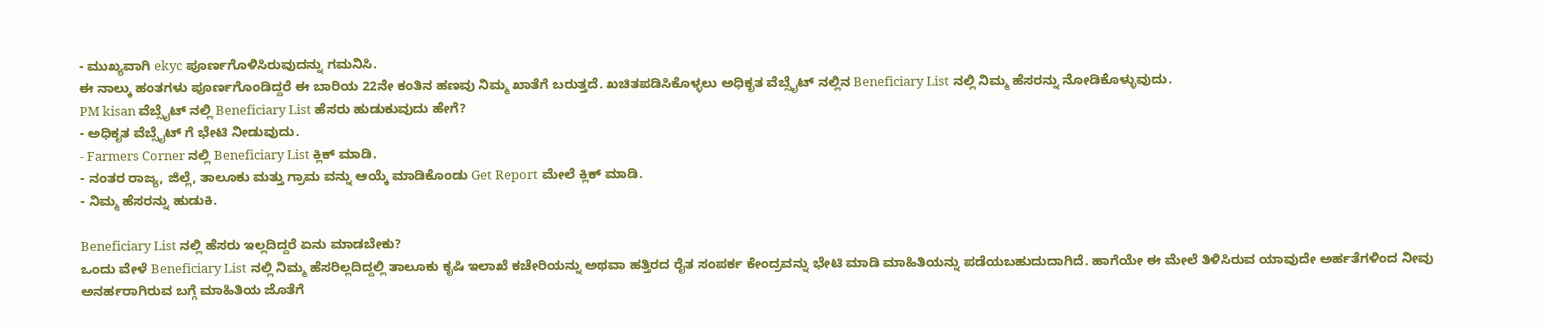- ಮುಖ್ಯವಾಗಿ ekyc ಪೂರ್ಣಗೊಳಿಸಿರುವುದನ್ನು ಗಮನಿಸಿ.
ಈ ನಾಲ್ಕು ಹಂತಗಳು ಪೂರ್ಣಗೊಂಡಿದ್ದರೆ ಈ ಬಾರಿಯ 22ನೇ ಕಂತಿನ ಹಣವು ನಿಮ್ಮ ಖಾತೆಗೆ ಬರುತ್ತದೆ. ಖಚಿತಪಡಿಸಿಕೊಳ್ಳಲು ಅಧಿಕೃತ ವೆಬ್ಸೈಟ್ ನಲ್ಲಿನ Beneficiary List ನಲ್ಲಿ ನಿಮ್ಮ ಹೆಸರನ್ನು ನೋಡಿಕೊಳ್ಳುವುದು.
PM kisan ವೆಬ್ಸೈಟ್ ನಲ್ಲಿ Beneficiary List ಹೆಸರು ಹುಡುಕುವುದು ಹೇಗೆ?
- ಅಧಿಕೃತ ವೆಬ್ಸೈಟ್ ಗೆ ಭೇಟಿ ನೀಡುವುದು.
- Farmers Corner ನಲ್ಲಿ Beneficiary List ಕ್ಲಿಕ್ ಮಾಡಿ.
- ನಂತರ ರಾಜ್ಯ, ಜಿಲ್ಲೆ, ತಾಲೂಕು ಮತ್ತು ಗ್ರಾಮ ವನ್ನು ಆಯ್ಕೆ ಮಾಡಿಕೊಂಡು Get Report ಮೇಲೆ ಕ್ಲಿಕ್ ಮಾಡಿ.
- ನಿಮ್ಮ ಹೆಸರನ್ನು ಹುಡುಕಿ.

Beneficiary List ನಲ್ಲಿ ಹೆಸರು ಇಲ್ಲದಿದ್ದರೆ ಏನು ಮಾಡಬೇಕು?
ಒಂದು ವೇಳೆ Beneficiary List ನಲ್ಲಿ ನಿಮ್ಮ ಹೆಸರಿಲ್ಲದಿದ್ದಲ್ಲಿ ತಾಲೂಕು ಕೃಷಿ ಇಲಾಖೆ ಕಚೇರಿಯನ್ನು ಅಥವಾ ಹತ್ತಿರದ ರೈತ ಸಂಪರ್ಕ ಕೇಂದ್ರವನ್ನು ಭೇಟಿ ಮಾಡಿ ಮಾಹಿತಿಯನ್ನು ಪಡೆಯಬಹುದುದಾಗಿದೆ. ಹಾಗೆಯೇ ಈ ಮೇಲೆ ತಿಳಿಸಿರುವ ಯಾವುದೇ ಅರ್ಹತೆಗಳಿಂದ ನೀವು ಅನರ್ಹರಾಗಿರುವ ಬಗ್ಗೆ ಮಾಹಿತಿಯ ಜೊತೆಗೆ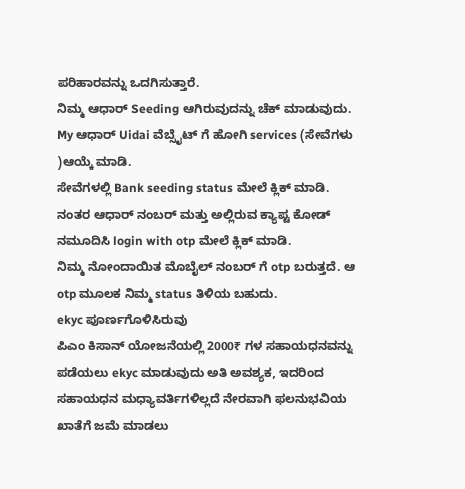ಪರಿಹಾರವನ್ನು ಒದಗಿಸುತ್ತಾರೆ.
ನಿಮ್ಮ ಆಧಾರ್ Seeding ಆಗಿರುವುದನ್ನು ಚೆಕ್ ಮಾಡುವುದು.
My ಆಧಾರ್ Uidai ವೆಬ್ಸೈಟ್ ಗೆ ಹೋಗಿ services (ಸೇವೆಗಳು )ಆಯ್ಕೆ ಮಾಡಿ.
ಸೇವೆಗಳಲ್ಲಿ Bank seeding status ಮೇಲೆ ಕ್ಲಿಕ್ ಮಾಡಿ.
ನಂತರ ಆಧಾರ್ ನಂಬರ್ ಮತ್ತು ಅಲ್ಲಿರುವ ಕ್ಯಾಪ್ಟ ಕೋಡ್ ನಮೂದಿಸಿ login with otp ಮೇಲೆ ಕ್ಲಿಕ್ ಮಾಡಿ.
ನಿಮ್ಮ ನೋಂದಾಯಿತ ಮೊಬೈಲ್ ನಂಬರ್ ಗೆ otp ಬರುತ್ತದೆ. ಆ otp ಮೂಲಕ ನಿಮ್ಮ status ತಿಳಿಯ ಬಹುದು.
ekyc ಪೂರ್ಣಗೊಳಿಸಿರುವು
ಪಿಎಂ ಕಿಸಾನ್ ಯೋಜನೆಯಲ್ಲಿ 2000₹ ಗಳ ಸಹಾಯಧನವನ್ನು ಪಡೆಯಲು ekyc ಮಾಡುವುದು ಅತಿ ಅವಶ್ಯಕ, ಇದರಿಂದ ಸಹಾಯಧನ ಮಧ್ಯಾವರ್ತಿಗಳಿಲ್ಲದೆ ನೇರವಾಗಿ ಫಲನುಭವಿಯ ಖಾತೆಗೆ ಜಮೆ ಮಾಡಲು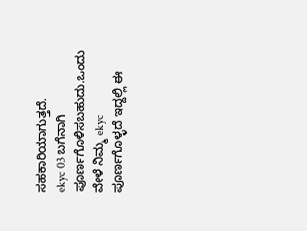ಸಹಕಾರಿಯಾಗುತ್ತದೆ.
ekyc 03 ಬಗೆನಾಗಿ ಪೂರ್ಣಗೊಳಿಸಬಹುದು.ಒಂದು ವೇಳೆ ನಿಮ್ಮ ekyc ಪೂರ್ಣಗೊಳ್ಳದೆ ಇದ್ದಲ್ಲಿ ಈ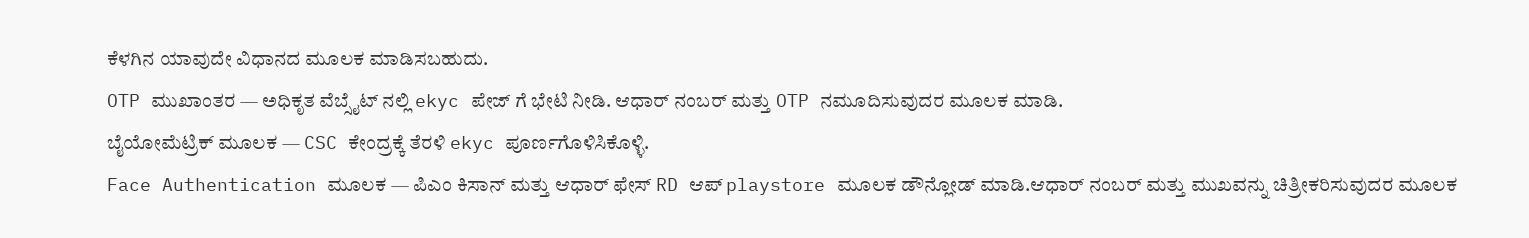ಕೆಳಗಿನ ಯಾವುದೇ ವಿಧಾನದ ಮೂಲಕ ಮಾಡಿಸಬಹುದು.
OTP ಮುಖಾಂತರ — ಅಧಿಕೃತ ವೆಬ್ಸೈಟ್ ನಲ್ಲಿ ekyc ಪೇಜ್ ಗೆ ಭೇಟಿ ನೀಡಿ. ಆಧಾರ್ ನಂಬರ್ ಮತ್ತು OTP ನಮೂದಿಸುವುದರ ಮೂಲಕ ಮಾಡಿ.
ಬೈಯೋಮೆಟ್ರಿಕ್ ಮೂಲಕ — CSC ಕೇಂದ್ರಕ್ಕೆ ತೆರಳಿ ekyc ಪೂರ್ಣಗೊಳಿಸಿಕೊಳ್ಳಿ.
Face Authentication ಮೂಲಕ — ಪಿಎಂ ಕಿಸಾನ್ ಮತ್ತು ಆಧಾರ್ ಫೇಸ್ RD ಆಪ್ playstore ಮೂಲಕ ಡೌನ್ಲೋಡ್ ಮಾಡಿ.ಆಧಾರ್ ನಂಬರ್ ಮತ್ತು ಮುಖವನ್ನು ಚಿತ್ರೀಕರಿಸುವುದರ ಮೂಲಕ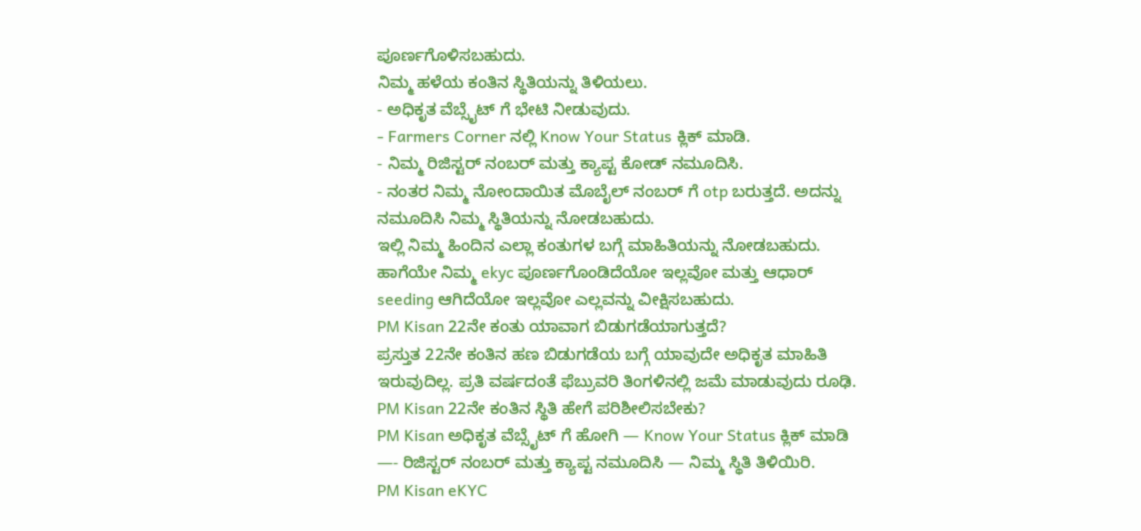ಪೂರ್ಣಗೊಳಿಸಬಹುದು.
ನಿಮ್ಮ ಹಳೆಯ ಕಂತಿನ ಸ್ಥಿತಿಯನ್ನು ತಿಳಿಯಲು.
- ಅಧಿಕೃತ ವೆಬ್ಸೈಟ್ ಗೆ ಭೇಟಿ ನೀಡುವುದು.
- Farmers Corner ನಲ್ಲಿ Know Your Status ಕ್ಲಿಕ್ ಮಾಡಿ.
- ನಿಮ್ಮ ರಿಜಿಸ್ಟರ್ ನಂಬರ್ ಮತ್ತು ಕ್ಯಾಪ್ಟ ಕೋಡ್ ನಮೂದಿಸಿ.
- ನಂತರ ನಿಮ್ಮ ನೋಂದಾಯಿತ ಮೊಬೈಲ್ ನಂಬರ್ ಗೆ otp ಬರುತ್ತದೆ. ಅದನ್ನು ನಮೂದಿಸಿ ನಿಮ್ಮ ಸ್ಥಿತಿಯನ್ನು ನೋಡಬಹುದು.
ಇಲ್ಲಿ ನಿಮ್ಮ ಹಿಂದಿನ ಎಲ್ಲಾ ಕಂತುಗಳ ಬಗ್ಗೆ ಮಾಹಿತಿಯನ್ನು ನೋಡಬಹುದು. ಹಾಗೆಯೇ ನಿಮ್ಮ ekyc ಪೂರ್ಣಗೊಂಡಿದೆಯೋ ಇಲ್ಲವೋ ಮತ್ತು ಆಧಾರ್ seeding ಆಗಿದೆಯೋ ಇಲ್ಲವೋ ಎಲ್ಲವನ್ನು ವೀಕ್ಷಿಸಬಹುದು.
PM Kisan 22ನೇ ಕಂತು ಯಾವಾಗ ಬಿಡುಗಡೆಯಾಗುತ್ತದೆ?
ಪ್ರಸ್ತುತ 22ನೇ ಕಂತಿನ ಹಣ ಬಿಡುಗಡೆಯ ಬಗ್ಗೆ ಯಾವುದೇ ಅಧಿಕೃತ ಮಾಹಿತಿ ಇರುವುದಿಲ್ಲ. ಪ್ರತಿ ವರ್ಷದಂತೆ ಫೆಬ್ರುವರಿ ತಿಂಗಳಿನಲ್ಲಿ ಜಮೆ ಮಾಡುವುದು ರೂಢಿ.
PM Kisan 22ನೇ ಕಂತಿನ ಸ್ಥಿತಿ ಹೇಗೆ ಪರಿಶೀಲಿಸಬೇಕು?
PM Kisan ಅಧಿಕೃತ ವೆಬ್ಸೈಟ್ ಗೆ ಹೋಗಿ — Know Your Status ಕ್ಲಿಕ್ ಮಾಡಿ —- ರಿಜಿಸ್ಟರ್ ನಂಬರ್ ಮತ್ತು ಕ್ಯಾಪ್ಟ ನಮೂದಿಸಿ — ನಿಮ್ಮ ಸ್ಥಿತಿ ತಿಳಿಯಿರಿ.
PM Kisan eKYC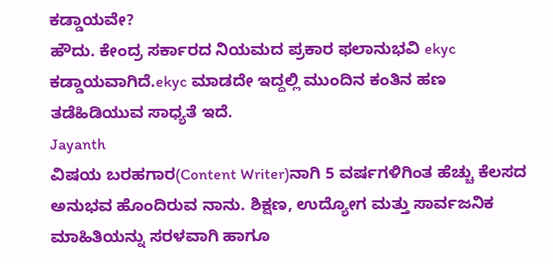ಕಡ್ಡಾಯವೇ?
ಹೌದು. ಕೇಂದ್ರ ಸರ್ಕಾರದ ನಿಯಮದ ಪ್ರಕಾರ ಫಲಾನುಭವಿ ekyc ಕಡ್ಡಾಯವಾಗಿದೆ.ekyc ಮಾಡದೇ ಇದ್ದಲ್ಲಿ ಮುಂದಿನ ಕಂತಿನ ಹಣ ತಡೆಹಿಡಿಯುವ ಸಾಧ್ಯತೆ ಇದೆ.
Jayanth
ವಿಷಯ ಬರಹಗಾರ(Content Writer)ನಾಗಿ 5 ವರ್ಷಗಳಿಗಿಂತ ಹೆಚ್ಚು ಕೆಲಸದ ಅನುಭವ ಹೊಂದಿರುವ ನಾನು. ಶಿಕ್ಷಣ, ಉದ್ಯೋಗ ಮತ್ತು ಸಾರ್ವಜನಿಕ ಮಾಹಿತಿಯನ್ನು ಸರಳವಾಗಿ ಹಾಗೂ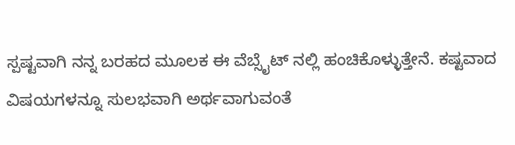ಸ್ಪಷ್ಟವಾಗಿ ನನ್ನ ಬರಹದ ಮೂಲಕ ಈ ವೆಬ್ಸೈಟ್ ನಲ್ಲಿ ಹಂಚಿಕೊಳ್ಳುತ್ತೇನೆ. ಕಷ್ಟವಾದ ವಿಷಯಗಳನ್ನೂ ಸುಲಭವಾಗಿ ಅರ್ಥವಾಗುವಂತೆ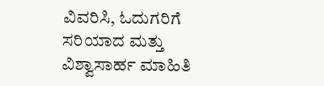ವಿವರಿಸಿ, ಓದುಗರಿಗೆ ಸರಿಯಾದ ಮತ್ತು ವಿಶ್ವಾಸಾರ್ಹ ಮಾಹಿತಿ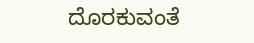ದೊರಕುವಂತೆ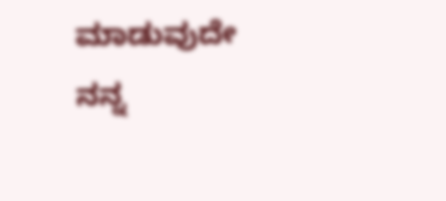ಮಾಡುವುದೇ ನನ್ನ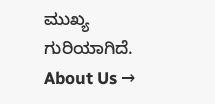ಮುಖ್ಯ ಗುರಿಯಾಗಿದೆ.
About Us →